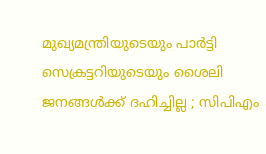മുഖ്യമന്ത്രിയുടെയും പാര്‍ട്ടി സെക്രട്ടറിയുടെയും ശൈലി ജനങ്ങള്‍ക്ക് ദഹിച്ചില്ല ; സിപിഎം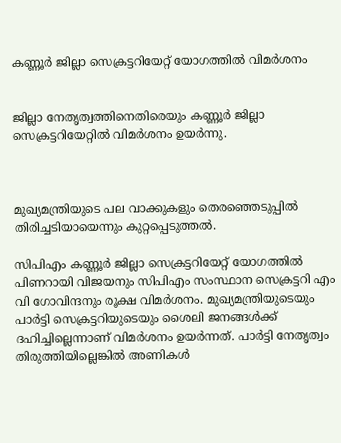കണ്ണൂര്‍ ജില്ലാ സെക്രട്ടറിയേറ്റ് യോഗത്തില്‍ വിമര്‍ശനം


ജില്ലാ നേതൃത്വത്തിനെതിരെയും കണ്ണൂര്‍ ജില്ലാ സെക്രട്ടറിയേറ്റില്‍ വിമര്‍ശനം ഉയര്‍ന്നു.



മുഖ്യമന്ത്രിയുടെ പല വാക്കുകളും തെരഞ്ഞെടുപ്പില്‍ തിരിച്ചടിയായെന്നും കുറ്റപ്പെടുത്തല്‍.

സിപിഎം കണ്ണൂര്‍ ജില്ലാ സെക്രട്ടറിയേറ്റ് യോഗത്തില്‍ പിണറായി വിജയനും സിപിഎം സംസ്ഥാന സെക്രട്ടറി എം വി ഗോവിന്ദനും രൂക്ഷ വിമര്‍ശനം. മുഖ്യമന്ത്രിയുടെയും പാര്‍ട്ടി സെക്രട്ടറിയുടെയും ശൈലി ജനങ്ങള്‍ക്ക് ദഹിച്ചില്ലെന്നാണ് വിമര്‍ശനം ഉയര്‍ന്നത്. പാര്‍ട്ടി നേതൃത്വം തിരുത്തിയില്ലെങ്കില്‍ അണികള്‍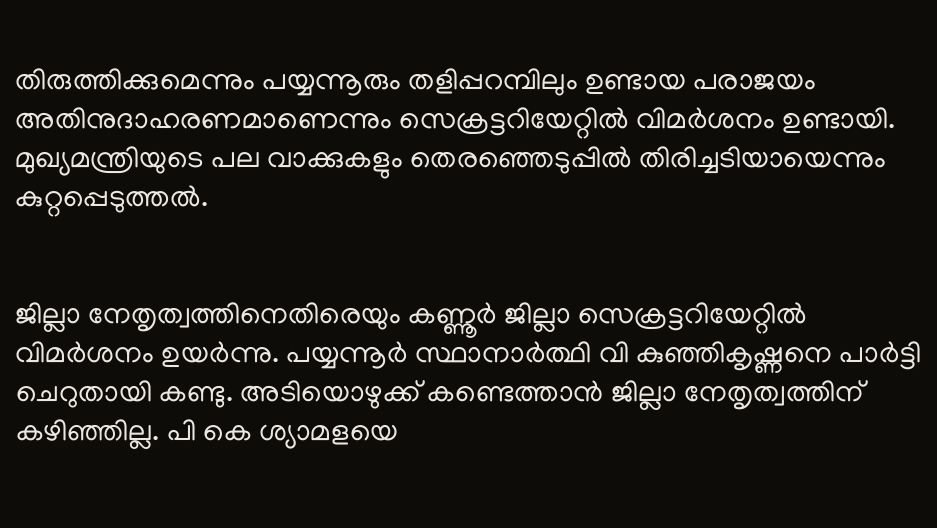തിരുത്തിക്കുമെന്നും പയ്യന്നൂരും തളിപ്പറമ്പിലും ഉണ്ടായ പരാജയം അതിനുദാഹരണമാണെന്നും സെക്രട്ടറിയേറ്റില്‍ വിമര്‍ശനം ഉണ്ടായി. മുഖ്യമന്ത്രിയുടെ പല വാക്കുകളും തെരഞ്ഞെടുപ്പില്‍ തിരിച്ചടിയായെന്നും കുറ്റപ്പെടുത്തല്‍.


ജില്ലാ നേതൃത്വത്തിനെതിരെയും കണ്ണൂര്‍ ജില്ലാ സെക്രട്ടറിയേറ്റില്‍ വിമര്‍ശനം ഉയര്‍ന്നു. പയ്യന്നൂര്‍ സ്ഥാനാര്‍ത്ഥി വി കുഞ്ഞികൃഷ്ണനെ പാര്‍ട്ടി ചെറുതായി കണ്ടു. അടിയൊഴുക്ക് കണ്ടെത്താന്‍ ജില്ലാ നേതൃത്വത്തിന് കഴിഞ്ഞില്ല. പി കെ ശ്യാമളയെ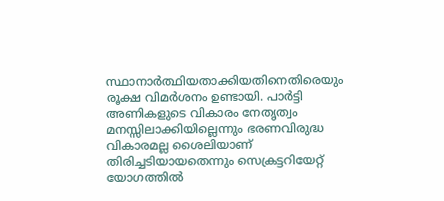സ്ഥാനാര്‍ത്ഥിയതാക്കിയതിനെതിരെയും രൂക്ഷ വിമര്‍ശനം ഉണ്ടായി. പാര്‍ട്ടി അണികളുടെ വികാരം നേതൃത്വം മനസ്സിലാക്കിയില്ലെന്നും ഭരണവിരുദ്ധ വികാരമല്ല ശൈലിയാണ് തിരിച്ചടിയായതെന്നും സെക്രട്ടറിയേറ്റ് യോഗത്തില്‍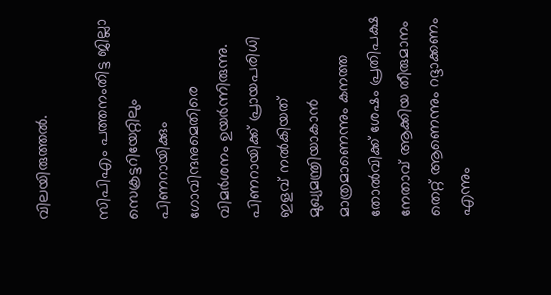വിലയിരുത്തല്‍.

സിപിഎം പത്തനംതിട്ട ജില്ലാ സെക്രട്ടറിയേറ്റിലും പിണറായിക്കും ഗോവിന്ദനുമെതിരെ വിമര്‍ശനം ഉയര്‍ന്നിരുന്നു. പിണറായിക്ക് പ്രായപരിധി ഇളവ് നല്‍കിയത് മുഖ്യമന്ത്രിയാകാന്‍ മാത്രമാണെന്നും കനത്ത തോല്‍വിക്ക് ശേഷം പ്രതിപക്ഷ നേതാവ് ആക്കിയ തീരുമാനം തെറ്റ് ആണെന്നും റദ്ദാക്കണം എന്നും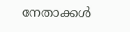നേതാക്കള്‍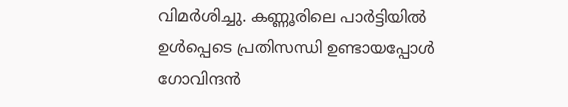വിമര്‍ശിച്ചു. കണ്ണൂരിലെ പാര്‍ട്ടിയില്‍ ഉള്‍പ്പെടെ പ്രതിസന്ധി ഉണ്ടായപ്പോള്‍ ഗോവിന്ദന്‍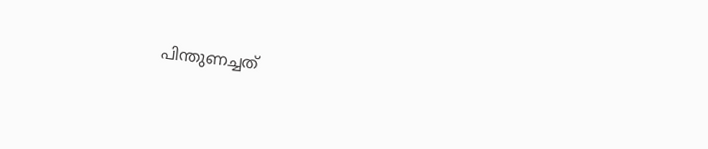പിന്തുണച്ചത്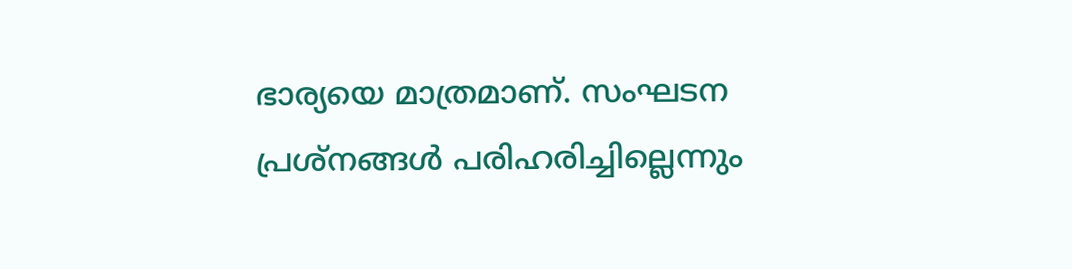ഭാര്യയെ മാത്രമാണ്. സംഘടന പ്രശ്‌നങ്ങള്‍ പരിഹരിച്ചില്ലെന്നും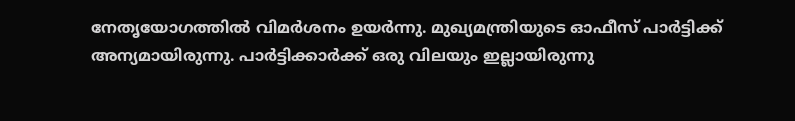നേതൃയോഗത്തില്‍ വിമര്‍ശനം ഉയര്‍ന്നു. മുഖ്യമന്ത്രിയുടെ ഓഫീസ് പാര്‍ട്ടിക്ക് അന്യമായിരുന്നു. പാര്‍ട്ടിക്കാര്‍ക്ക് ഒരു വിലയും ഇല്ലായിരുന്നു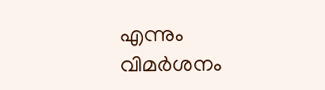എന്നും വിമര്‍ശനം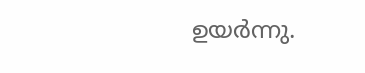ഉയര്‍ന്നു.